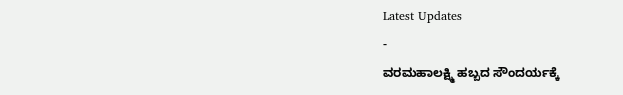Latest Updates
-
ವರಮಹಾಲಕ್ಷ್ಮಿ ಹಬ್ಬದ ಸೌಂದರ್ಯಕ್ಕೆ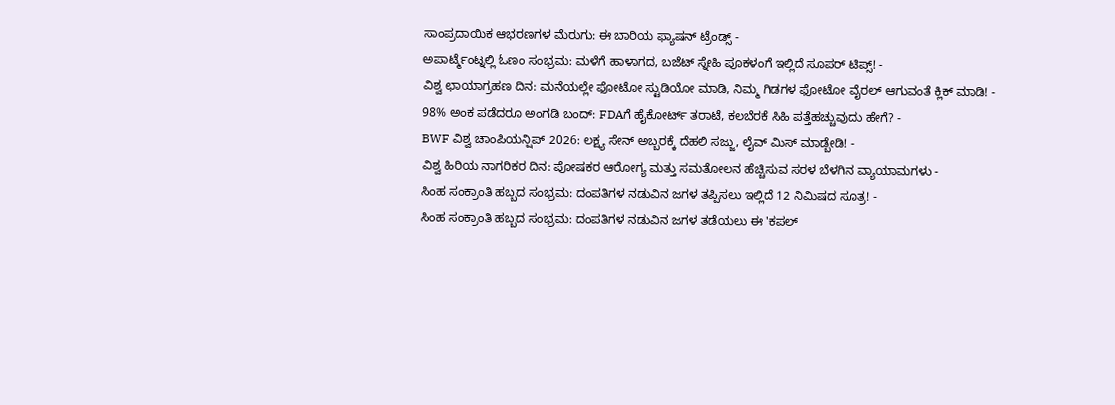ಸಾಂಪ್ರದಾಯಿಕ ಆಭರಣಗಳ ಮೆರುಗು: ಈ ಬಾರಿಯ ಫ್ಯಾಷನ್ ಟ್ರೆಂಡ್ಸ್ -
ಅಪಾರ್ಟ್ಮೆಂಟ್ನಲ್ಲಿ ಓಣಂ ಸಂಭ್ರಮ: ಮಳೆಗೆ ಹಾಳಾಗದ, ಬಜೆಟ್ ಸ್ನೇಹಿ ಪೂಕಳಂಗೆ ಇಲ್ಲಿದೆ ಸೂಪರ್ ಟಿಪ್ಸ್! -
ವಿಶ್ವ ಛಾಯಾಗ್ರಹಣ ದಿನ: ಮನೆಯಲ್ಲೇ ಫೋಟೋ ಸ್ಟುಡಿಯೋ ಮಾಡಿ, ನಿಮ್ಮ ಗಿಡಗಳ ಫೋಟೋ ವೈರಲ್ ಆಗುವಂತೆ ಕ್ಲಿಕ್ ಮಾಡಿ! -
98% ಅಂಕ ಪಡೆದರೂ ಅಂಗಡಿ ಬಂದ್: FDAಗೆ ಹೈಕೋರ್ಟ್ ತರಾಟೆ, ಕಲಬೆರಕೆ ಸಿಹಿ ಪತ್ತೆಹಚ್ಚುವುದು ಹೇಗೆ? -
BWF ವಿಶ್ವ ಚಾಂಪಿಯನ್ಷಿಪ್ 2026: ಲಕ್ಷ್ಯ ಸೇನ್ ಅಬ್ಬರಕ್ಕೆ ದೆಹಲಿ ಸಜ್ಜು, ಲೈವ್ ಮಿಸ್ ಮಾಡ್ಬೇಡಿ! -
ವಿಶ್ವ ಹಿರಿಯ ನಾಗರಿಕರ ದಿನ: ಪೋಷಕರ ಆರೋಗ್ಯ ಮತ್ತು ಸಮತೋಲನ ಹೆಚ್ಚಿಸುವ ಸರಳ ಬೆಳಗಿನ ವ್ಯಾಯಾಮಗಳು -
ಸಿಂಹ ಸಂಕ್ರಾಂತಿ ಹಬ್ಬದ ಸಂಭ್ರಮ: ದಂಪತಿಗಳ ನಡುವಿನ ಜಗಳ ತಪ್ಪಿಸಲು ಇಲ್ಲಿದೆ 12 ನಿಮಿಷದ ಸೂತ್ರ! -
ಸಿಂಹ ಸಂಕ್ರಾಂತಿ ಹಬ್ಬದ ಸಂಭ್ರಮ: ದಂಪತಿಗಳ ನಡುವಿನ ಜಗಳ ತಡೆಯಲು ಈ 'ಕಪಲ್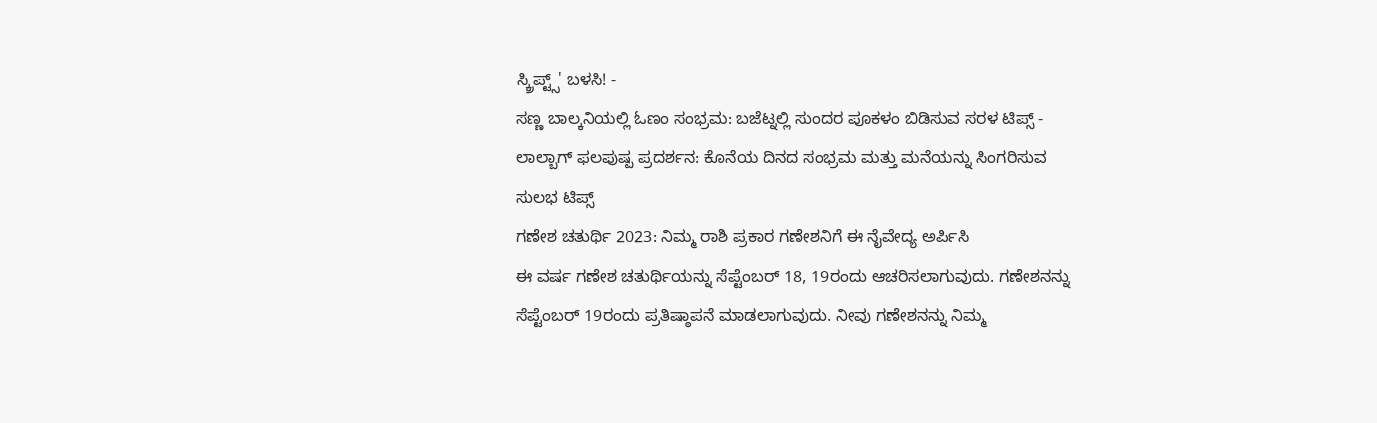ಸ್ಕ್ರಿಪ್ಟ್ಸ್' ಬಳಸಿ! -
ಸಣ್ಣ ಬಾಲ್ಕನಿಯಲ್ಲಿ ಓಣಂ ಸಂಭ್ರಮ: ಬಜೆಟ್ನಲ್ಲಿ ಸುಂದರ ಪೂಕಳಂ ಬಿಡಿಸುವ ಸರಳ ಟಿಪ್ಸ್ -
ಲಾಲ್ಬಾಗ್ ಫಲಪುಷ್ಪ ಪ್ರದರ್ಶನ: ಕೊನೆಯ ದಿನದ ಸಂಭ್ರಮ ಮತ್ತು ಮನೆಯನ್ನು ಸಿಂಗರಿಸುವ ಸುಲಭ ಟಿಪ್ಸ್
ಗಣೇಶ ಚತುರ್ಥಿ 2023: ನಿಮ್ಮ ರಾಶಿ ಪ್ರಕಾರ ಗಣೇಶನಿಗೆ ಈ ನೈವೇದ್ಯ ಅರ್ಪಿಸಿ
ಈ ವರ್ಷ ಗಣೇಶ ಚತುರ್ಥಿಯನ್ನು ಸೆಪ್ಟೆಂಬರ್ 18, 19ರಂದು ಆಚರಿಸಲಾಗುವುದು. ಗಣೇಶನನ್ನು ಸೆಪ್ಟೆಂಬರ್ 19ರಂದು ಪ್ರತಿಷ್ಠಾಪನೆ ಮಾಡಲಾಗುವುದು. ನೀವು ಗಣೇಶನನ್ನು ನಿಮ್ಮ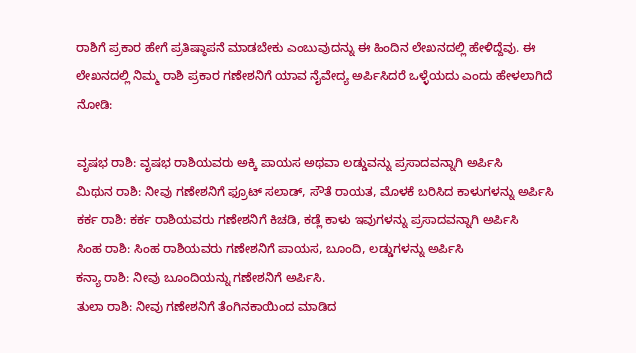ರಾಶಿಗೆ ಪ್ರಕಾರ ಹೇಗೆ ಪ್ರತಿಷ್ಠಾಪನೆ ಮಾಡಬೇಕು ಎಂಬುವುದನ್ನು ಈ ಹಿಂದಿನ ಲೇಖನದಲ್ಲಿ ಹೇಳಿದ್ದೆವು. ಈ ಲೇಖನದಲ್ಲಿ ನಿಮ್ಮ ರಾಶಿ ಪ್ರಕಾರ ಗಣೇಶನಿಗೆ ಯಾವ ನೈವೇದ್ಯ ಅರ್ಪಿಸಿದರೆ ಒಳ್ಳೆಯದು ಎಂದು ಹೇಳಲಾಗಿದೆ ನೋಡಿ:

ವೃಷಭ ರಾಶಿ: ವೃಷಭ ರಾಶಿಯವರು ಅಕ್ಕಿ ಪಾಯಸ ಅಥವಾ ಲಡ್ಡುವನ್ನು ಪ್ರಸಾದವನ್ನಾಗಿ ಅರ್ಪಿಸಿ
ಮಿಥುನ ರಾಶಿ: ನೀವು ಗಣೇಶನಿಗೆ ಫ್ರೂಟ್ ಸಲಾಡ್, ಸೌತೆ ರಾಯತ, ಮೊಳಕೆ ಬರಿಸಿದ ಕಾಳುಗಳನ್ನು ಅರ್ಪಿಸಿ
ಕರ್ಕ ರಾಶಿ: ಕರ್ಕ ರಾಶಿಯವರು ಗಣೇಶನಿಗೆ ಕಿಚಡಿ, ಕಡ್ಲೆ ಕಾಳು ಇವುಗಳನ್ನು ಪ್ರಸಾದವನ್ನಾಗಿ ಅರ್ಪಿಸಿ
ಸಿಂಹ ರಾಶಿ: ಸಿಂಹ ರಾಶಿಯವರು ಗಣೇಶನಿಗೆ ಪಾಯಸ, ಬೂಂದಿ, ಲಡ್ಡುಗಳನ್ನು ಅರ್ಪಿಸಿ
ಕನ್ಯಾ ರಾಶಿ: ನೀವು ಬೂಂದಿಯನ್ನು ಗಣೇಶನಿಗೆ ಅರ್ಪಿಸಿ.
ತುಲಾ ರಾಶಿ: ನೀವು ಗಣೇಶನಿಗೆ ತೆಂಗಿನಕಾಯಿಂದ ಮಾಡಿದ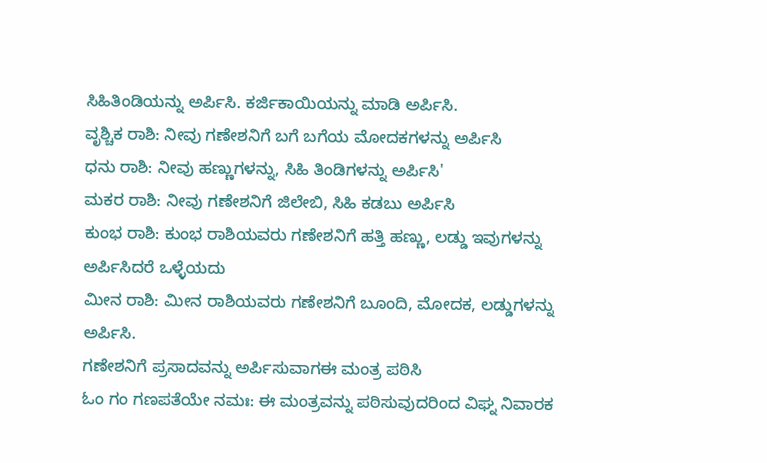ಸಿಹಿತಿಂಡಿಯನ್ನು ಅರ್ಪಿಸಿ. ಕರ್ಜಿಕಾಯಿಯನ್ನು ಮಾಡಿ ಅರ್ಪಿಸಿ.
ವೃಶ್ಚಿಕ ರಾಶಿ: ನೀವು ಗಣೇಶನಿಗೆ ಬಗೆ ಬಗೆಯ ಮೋದಕಗಳನ್ನು ಅರ್ಪಿಸಿ
ಧನು ರಾಶಿ: ನೀವು ಹಣ್ಣುಗಳನ್ನು, ಸಿಹಿ ತಿಂಡಿಗಳನ್ನು ಅರ್ಪಿಸಿ'
ಮಕರ ರಾಶಿ: ನೀವು ಗಣೇಶನಿಗೆ ಜಿಲೇಬಿ, ಸಿಹಿ ಕಡಬು ಅರ್ಪಿಸಿ
ಕುಂಭ ರಾಶಿ: ಕುಂಭ ರಾಶಿಯವರು ಗಣೇಶನಿಗೆ ಹತ್ತಿ ಹಣ್ಣು, ಲಡ್ಡು ಇವುಗಳನ್ನು ಅರ್ಪಿಸಿದರೆ ಒಳ್ಳೆಯದು
ಮೀನ ರಾಶಿ: ಮೀನ ರಾಶಿಯವರು ಗಣೇಶನಿಗೆ ಬೂಂದಿ, ಮೋದಕ, ಲಡ್ಡುಗಳನ್ನು ಅರ್ಪಿಸಿ.
ಗಣೇಶನಿಗೆ ಪ್ರಸಾದವನ್ನು ಅರ್ಪಿಸುವಾಗಈ ಮಂತ್ರ ಪಠಿಸಿ
ಓಂ ಗಂ ಗಣಪತೆಯೇ ನಮಃ: ಈ ಮಂತ್ರವನ್ನು ಪಠಿಸುವುದರಿಂದ ವಿಘ್ನ ನಿವಾರಕ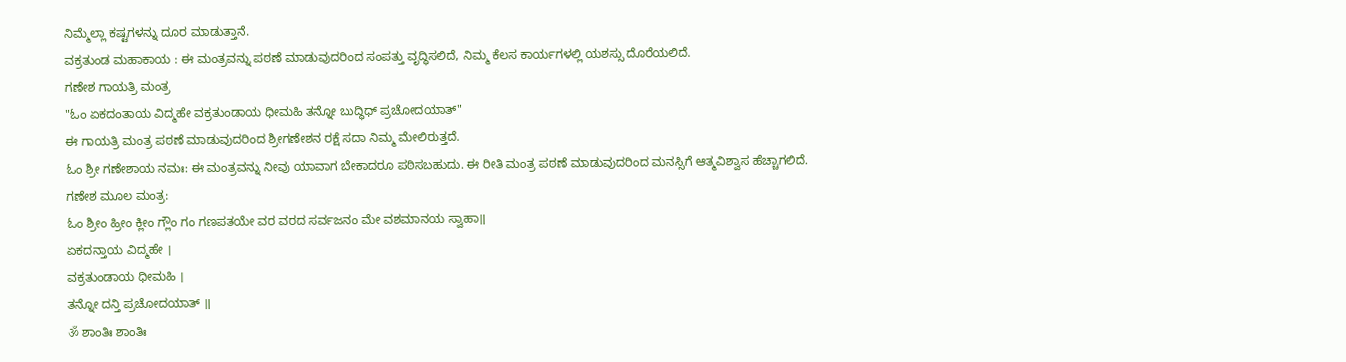ನಿಮ್ಮೆಲ್ಲಾ ಕಷ್ಟಗಳನ್ನು ದೂರ ಮಾಡುತ್ತಾನೆ.
ವಕ್ರತುಂಡ ಮಹಾಕಾಯ : ಈ ಮಂತ್ರವನ್ನು ಪಠಣೆ ಮಾಡುವುದರಿಂದ ಸಂಪತ್ತು ವೃದ್ಧಿಸಲಿದೆ, ನಿಮ್ಮ ಕೆಲಸ ಕಾರ್ಯಗಳಲ್ಲಿ ಯಶಸ್ಸು ದೊರೆಯಲಿದೆ.
ಗಣೇಶ ಗಾಯತ್ರಿ ಮಂತ್ರ
"ಓಂ ಏಕದಂತಾಯ ವಿದ್ಮಹೇ ವಕ್ರತುಂಡಾಯ ಧೀಮಹಿ ತನ್ನೋ ಬುದ್ಧಿಧ್ ಪ್ರಚೋದಯಾತ್"
ಈ ಗಾಯತ್ರಿ ಮಂತ್ರ ಪಠಣೆ ಮಾಡುವುದರಿಂದ ಶ್ರೀಗಣೇಶನ ರಕ್ಷೆ ಸದಾ ನಿಮ್ಮ ಮೇಲಿರುತ್ತದೆ.
ಓಂ ಶ್ರೀ ಗಣೇಶಾಯ ನಮಃ: ಈ ಮಂತ್ರವನ್ನು ನೀವು ಯಾವಾಗ ಬೇಕಾದರೂ ಪಠಿಸಬಹುದು. ಈ ರೀತಿ ಮಂತ್ರ ಪಠಣೆ ಮಾಡುವುದರಿಂದ ಮನಸ್ಸಿಗೆ ಆತ್ಮವಿಶ್ವಾಸ ಹೆಚ್ಚಾಗಲಿದೆ.
ಗಣೇಶ ಮೂಲ ಮಂತ್ರ:
ಓಂ ಶ್ರೀಂ ಹ್ರೀಂ ಕ್ಲೀಂ ಗ್ಲೌಂ ಗಂ ಗಣಪತಯೇ ವರ ವರದ ಸರ್ವಜನಂ ಮೇ ವಶಮಾನಯ ಸ್ವಾಹಾ॥
ಏಕದನ್ತಾಯ ವಿದ್ಮಹೇ ।
ವಕ್ರತುಂಡಾಯ ಧೀಮಹಿ ।
ತನ್ನೋ ದನ್ತಿ ಪ್ರಚೋದಯಾತ್ ॥
ॐ ಶಾಂತಿಃ ಶಾಂತಿಃ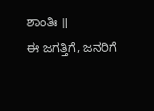ಶಾಂತಿಃ ॥
ಈ ಜಗತ್ತಿಗೆ, ಜನರಿಗೆ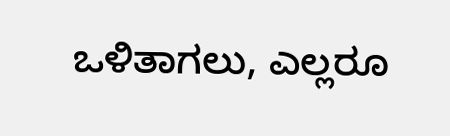ಒಳಿತಾಗಲು, ಎಲ್ಲರೂ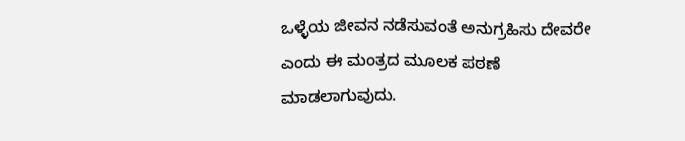ಒಳ್ಳೆಯ ಜೀವನ ನಡೆಸುವಂತೆ ಅನುಗ್ರಹಿಸು ದೇವರೇ ಎಂದು ಈ ಮಂತ್ರದ ಮೂಲಕ ಪಠಣೆ ಮಾಡಲಾಗುವುದು.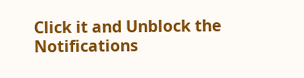Click it and Unblock the Notifications